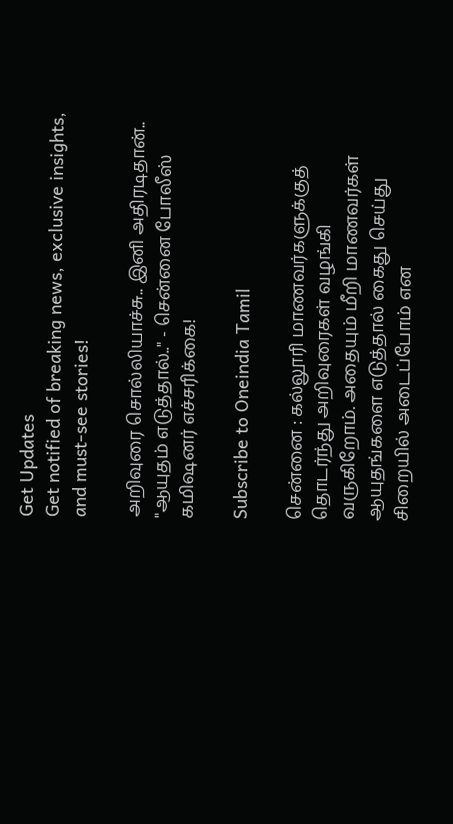Get Updates
Get notified of breaking news, exclusive insights, and must-see stories!

அறிவுரை சொல்லியாச்சு.. இனி அதிரடிதான்.. "ஆயுதம் எடுத்தால்.." - சென்னை போலீஸ் கமிஷனர் எச்சரிக்கை!

Subscribe to Oneindia Tamil

சென்னை : கல்லூரி மாணவர்களுக்குத் தொடர்ந்து அறிவுரைகள் வழங்கி வருகிறோம். அதையும் மீறி மாணவர்கள் ஆயுதங்களை எடுத்தால் கைது செய்து சிறையில் அடைப்போம் என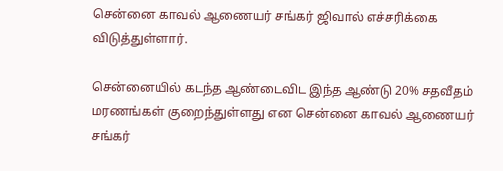சென்னை காவல் ஆணையர் சங்கர் ஜிவால் எச்சரிக்கை விடுத்துள்ளார்.

சென்னையில் கடந்த ஆண்டைவிட இந்த ஆண்டு 20% சதவீதம் மரணங்கள் குறைந்துள்ளது என சென்னை காவல் ஆணையர் சங்கர்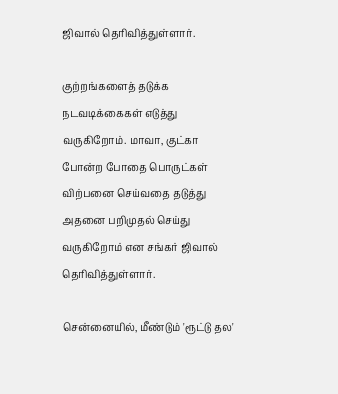ஜிவால் தெரிவித்துள்ளார்.

குற்றங்களைத் தடுக்க நடவடிக்கைகள் எடுத்து வருகிறோம். மாவா, குட்கா போன்ற போதை பொருட்கள் விற்பனை செய்வதை தடுத்து அதனை பறிமுதல் செய்து வருகிறோம் என சங்கர் ஜிவால் தெரிவித்துள்ளார்.

சென்னையில், மீண்டும் 'ரூட்டு தல'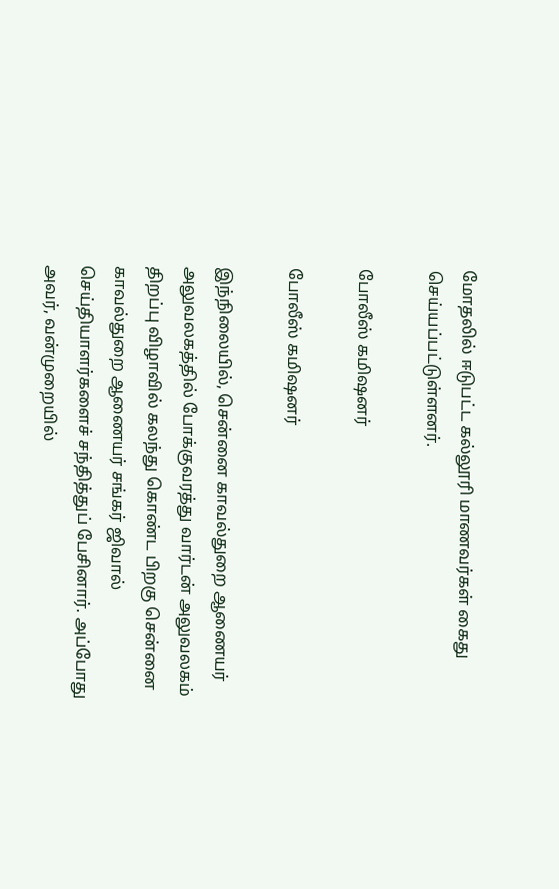மோதலில் ஈடுபட்ட கல்லூரி மாணவர்கள் கைது செய்யப்பட்டுள்ளனர்.

போலீஸ் கமிஷனர்

போலீஸ் கமிஷனர்

இந்நிலையில், சென்னை காவல்துறை ஆணையர் அலுவலகத்தில் போக்குவரத்து வார்டன் அலுவலகம் திறப்பு விழாவில் கலந்து கொண்ட பிறகு சென்னை காவல்துறை ஆணையர் சங்கர் ஜிவால் செய்தியாளர்களைச் சந்தித்துப் பேசினார். அப்போது அவர், வன்முறையில்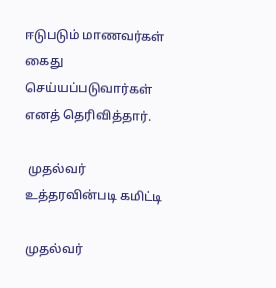ஈடுபடும் மாணவர்கள் கைது செய்யப்படுவார்கள் எனத் தெரிவித்தார்.

 முதல்வர் உத்தரவின்படி கமிட்டி

முதல்வர்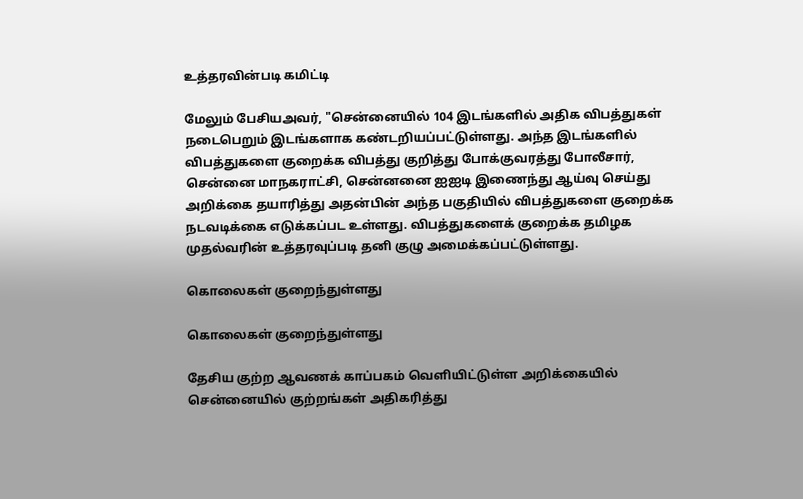உத்தரவின்படி கமிட்டி

மேலும் பேசியஅவர், "சென்னையில் 104 இடங்களில் அதிக விபத்துகள் நடைபெறும் இடங்களாக கண்டறியப்பட்டுள்ளது. அந்த இடங்களில் விபத்துகளை குறைக்க விபத்து குறித்து போக்குவரத்து போலீசார், சென்னை மாநகராட்சி, சென்னனை ஐஐடி இணைந்து ஆய்வு செய்து அறிக்கை தயாரித்து அதன்பின் அந்த பகுதியில் விபத்துகளை குறைக்க நடவடிக்கை எடுக்கப்பட உள்ளது. விபத்துகளைக் குறைக்க தமிழக முதல்வரின் உத்தரவுப்படி தனி குழு அமைக்கப்பட்டுள்ளது.

கொலைகள் குறைந்துள்ளது

கொலைகள் குறைந்துள்ளது

தேசிய குற்ற ஆவணக் காப்பகம் வெளியிட்டுள்ள அறிக்கையில் சென்னையில் குற்றங்கள் அதிகரித்து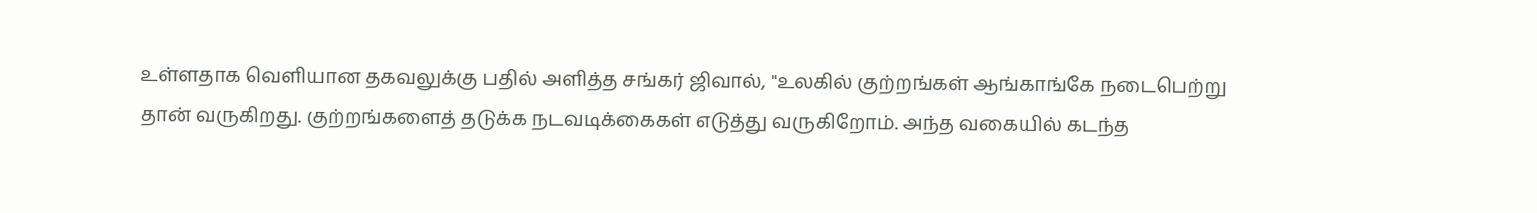உள்ளதாக வெளியான தகவலுக்கு பதில் அளித்த சங்கர் ஜிவால், "உலகில் குற்றங்கள் ஆங்காங்கே நடைபெற்று தான் வருகிறது. குற்றங்களைத் தடுக்க நடவடிக்கைகள் எடுத்து வருகிறோம். அந்த வகையில் கடந்த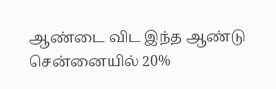ஆண்டை விட இந்த ஆண்டு சென்னையில் 20%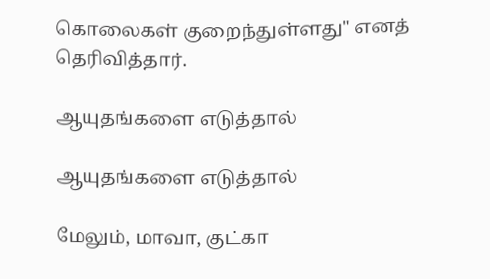கொலைகள் குறைந்துள்ளது" எனத் தெரிவித்தார்.

ஆயுதங்களை எடுத்தால்

ஆயுதங்களை எடுத்தால்

மேலும், மாவா, குட்கா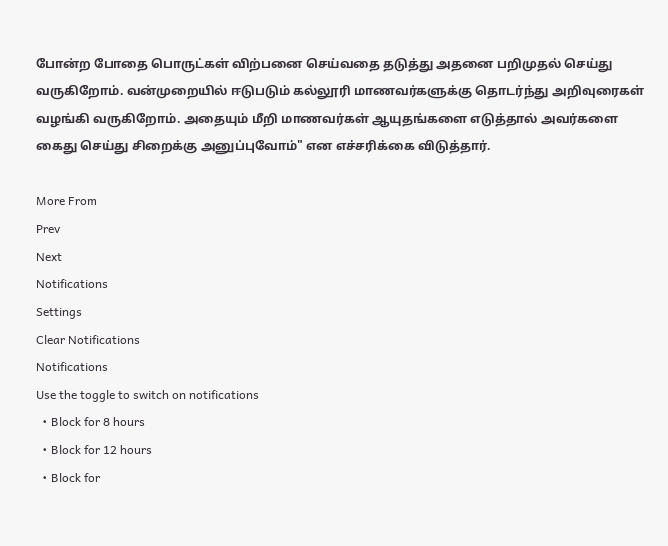போன்ற போதை பொருட்கள் விற்பனை செய்வதை தடுத்து அதனை பறிமுதல் செய்து வருகிறோம். வன்முறையில் ஈடுபடும் கல்லூரி மாணவர்களுக்கு தொடர்ந்து அறிவுரைகள் வழங்கி வருகிறோம். அதையும் மீறி மாணவர்கள் ஆயுதங்களை எடுத்தால் அவர்களை கைது செய்து சிறைக்கு அனுப்புவோம்" என எச்சரிக்கை விடுத்தார்.

More From
Prev
Next
Notifications
Settings
Clear Notifications
Notifications
Use the toggle to switch on notifications
  • Block for 8 hours
  • Block for 12 hours
  • Block for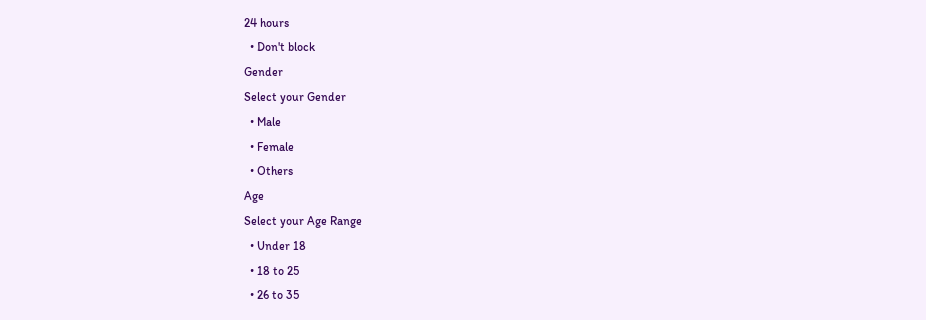24 hours
  • Don't block
Gender
Select your Gender
  • Male
  • Female
  • Others
Age
Select your Age Range
  • Under 18
  • 18 to 25
  • 26 to 35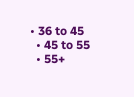• 36 to 45
  • 45 to 55
  • 55+